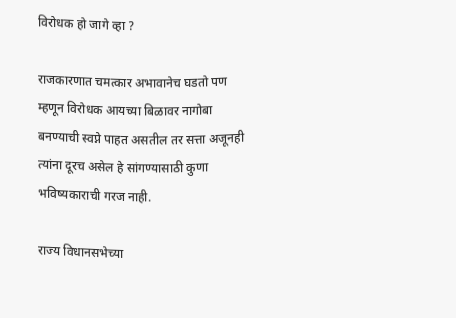विरोधक हो जागे व्हा ?

राजकारणात चमत्कार अभावानेच घडतो पण म्हणून विरोधक आयच्या बिळावर नागोबा बनण्याची स्वप्ने पाहत असतील तर सत्ता अजूनही त्यांना दूरच असेल हे सांगण्यासाठी कुणा भविष्यकाराची गरज नाही.

राज्य विधानसभेच्या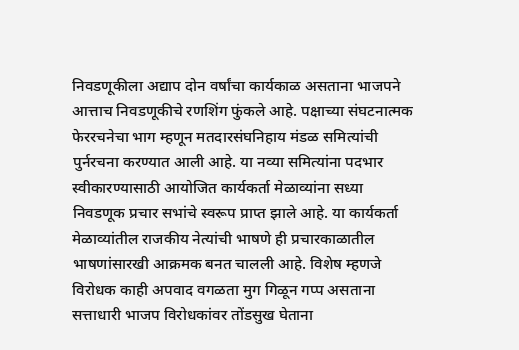निवडणूकीला अद्याप दोन वर्षांचा कार्यकाळ असताना भाजपने आत्ताच निवडणूकीचे रणशिंग फुंकले आहे. पक्षाच्या संघटनात्मक फेररचनेचा भाग म्हणून मतदारसंघनिहाय मंडळ समित्यांची पुर्नरचना करण्यात आली आहे. या नव्या समित्यांना पदभार स्वीकारण्यासाठी आयोजित कार्यकर्ता मेळाव्यांना सध्या निवडणूक प्रचार सभांचे स्वरूप प्राप्त झाले आहे. या कार्यकर्ता मेळाव्यांतील राजकीय नेत्यांची भाषणे ही प्रचारकाळातील भाषणांसारखी आक्रमक बनत चालली आहे. विशेष म्हणजे विरोधक काही अपवाद वगळता मुग गिळून गप्प असताना सत्ताधारी भाजप विरोधकांवर तोंडसुख घेताना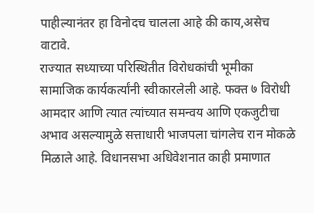पाहील्यानंतर हा विनोदच चालला आहे की काय,असेच वाटावे.
राज्यात सध्याच्या परिस्थितीत विरोधकांची भूमीका सामाजिक कार्यकर्त्यांनी स्वीकारलेली आहे. फक्त ७ विरोधी आमदार आणि त्यात त्यांच्यात समन्वय आणि एकजुटीचा अभाव असल्यामुळे सत्ताधारी भाजपला चांगलेच रान मोकळे मिळाले आहे. विधानसभा अधिवेशनात काही प्रमाणात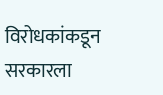विरोधकांकडून सरकारला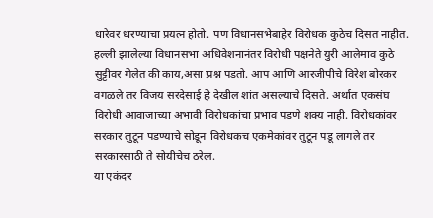धारेवर धरण्याचा प्रयत्न होतो. पण विधानसभेबाहेर विरोधक कुठेच दिसत नाहीत. हल्ली झालेल्या विधानसभा अधिवेशनानंतर विरोधी पक्षनेते युरी आलेमाव कुठे सुट्टीवर गेलेत की काय,असा प्रश्न पडतो. आप आणि आरजीपीचे विरेश बोरकर वगळले तर विजय सरदेसाई हे देखील शांत असल्याचे दिसते. अर्थात एकसंघ विरोधी आवाजाच्या अभावी विरोधकांचा प्रभाव पडणे शक्य नाही. विरोधकांवर सरकार तुटून पडण्याचे सोडून विरोधकच एकमेकांवर तुटून पडू लागले तर सरकारसाठी ते सोयीचेच ठरेल.
या एकंदर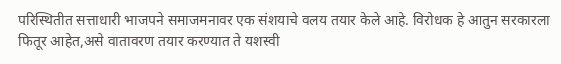परिस्थितीत सत्ताधारी भाजपने समाजमनावर एक संशयाचे वलय तयार केले आहे. विरोधक हे आतुन सरकारला फितूर आहेत,असे वातावरण तयार करण्यात ते यशस्वी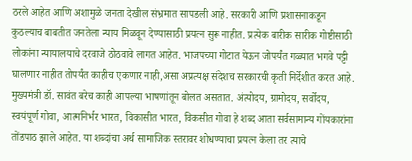ठरले आहेत आणि अशामुळे जनता देखील संभ्रमात सापडली आहे. सरकारी आणि प्रशासनाकडून कुठल्याच बाबतीत जनतेला न्याय मिळवून देण्यासाठी प्रयत्न सुरू नाहीत. प्रत्येक बारीक सारीक गोष्टीसाठी लोकांना न्यायालयाचे दरवाजे ठोठवावे लागत आहेत. भाजपच्या गोटात येऊन जोपर्यंत गळ्यात भगवे पट्टी घालणार नाहीत तोपर्यंत काहीच एकणार नाही,असा अप्रत्यक्ष संदेशच सरकारची कृती निर्देशीत करत आहे.
मुख्यमंत्री डॉ. सावंत बरेच काही आपल्या भाषणांतून बोलत असतात. अंत्योदय, ग्रामोदय, सर्वोदय, स्वयंपूर्ण गोवा, आत्मनिर्भर भारत, विकासीत भारत, विकसीत गोवा हे शब्द आता सर्वसामान्य गोंयकारांना तोंडपाठ झाले आहेत. या शब्दांचा अर्थ सामाजिक स्तरावर शोधण्याचा प्रयत्न केला तर त्याचे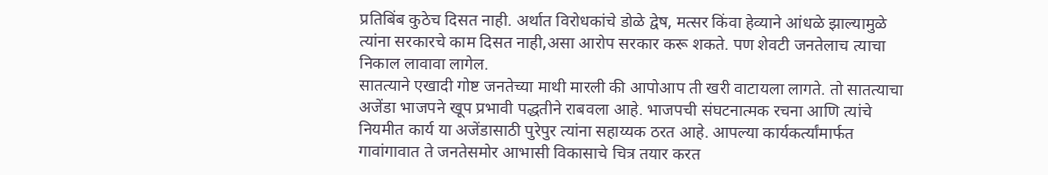प्रतिबिंब कुठेच दिसत नाही. अर्थात विरोधकांचे डोळे द्वेष, मत्सर किंवा हेव्याने आंधळे झाल्यामुळे त्यांना सरकारचे काम दिसत नाही,असा आरोप सरकार करू शकते. पण शेवटी जनतेलाच त्याचा निकाल लावावा लागेल.
सातत्याने एखादी गोष्ट जनतेच्या माथी मारली की आपोआप ती खरी वाटायला लागते. तो सातत्याचा अजेंडा भाजपने खूप प्रभावी पद्धतीने राबवला आहे. भाजपची संघटनात्मक रचना आणि त्यांचे नियमीत कार्य या अजेंडासाठी पुरेपुर त्यांना सहाय्यक ठरत आहे. आपल्या कार्यकर्त्यांमार्फत गावांगावात ते जनतेसमोर आभासी विकासाचे चित्र तयार करत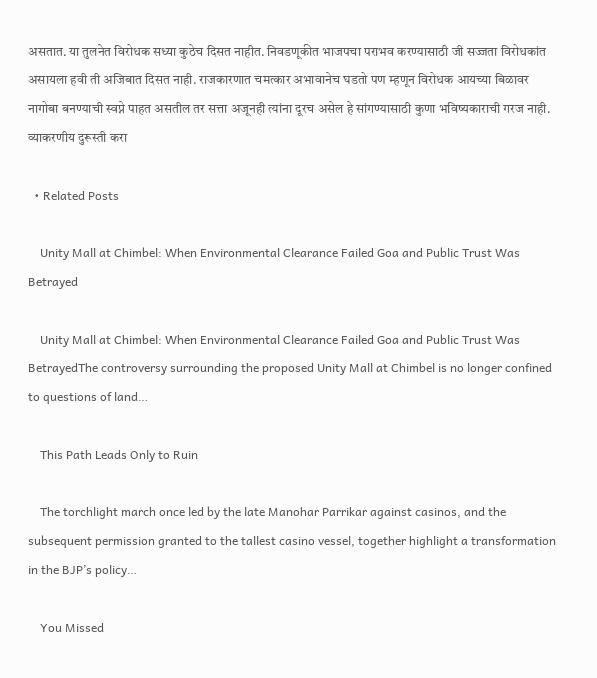असतात. या तुलनेत विरोधक सध्या कुठेच दिसत नाहीत. निवडणूकीत भाजपचा पराभव करण्यासाठी जी सज्जता विरोधकांत असायला हवी ती अजिबात दिसत नाही. राजकारणात चमत्कार अभावानेच घडतो पण म्हणून विरोधक आयच्या बिळावर नागोबा बनण्याची स्वप्ने पाहत असतील तर सत्ता अजूनही त्यांना दूरच असेल हे सांगण्यासाठी कुणा भविष्यकाराची गरज नाही. व्याकरणीय दुरूस्ती करा

  • Related Posts

    Unity Mall at Chimbel: When Environmental Clearance Failed Goa and Public Trust Was Betrayed

    Unity Mall at Chimbel: When Environmental Clearance Failed Goa and Public Trust Was BetrayedThe controversy surrounding the proposed Unity Mall at Chimbel is no longer confined to questions of land…

    This Path Leads Only to Ruin

    The torchlight march once led by the late Manohar Parrikar against casinos, and the subsequent permission granted to the tallest casino vessel, together highlight a transformation in the BJP’s policy…

    You Missed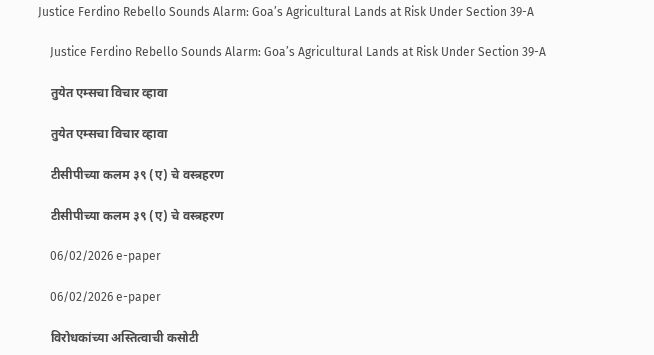Justice Ferdino Rebello Sounds Alarm: Goa’s Agricultural Lands at Risk Under Section 39-A

    Justice Ferdino Rebello Sounds Alarm: Goa’s Agricultural Lands at Risk Under Section 39-A

    तुयेत एम्सचा विचार व्हावा

    तुयेत एम्सचा विचार व्हावा

    टीसीपीच्या कलम ३९ (ए) चे वस्त्रहरण

    टीसीपीच्या कलम ३९ (ए) चे वस्त्रहरण

    06/02/2026 e-paper

    06/02/2026 e-paper

    विरोधकांच्या अस्तित्वाची कसोटी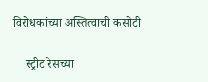विरोधकांच्या अस्तित्वाची कसोटी

    स्ट्रीट रेसच्या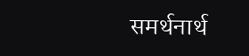समर्थनार्थ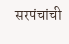सरपंचांची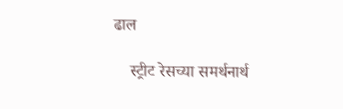ढाल

    स्ट्रीट रेसच्या समर्थनार्थ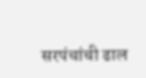सरपंचांची ढाल